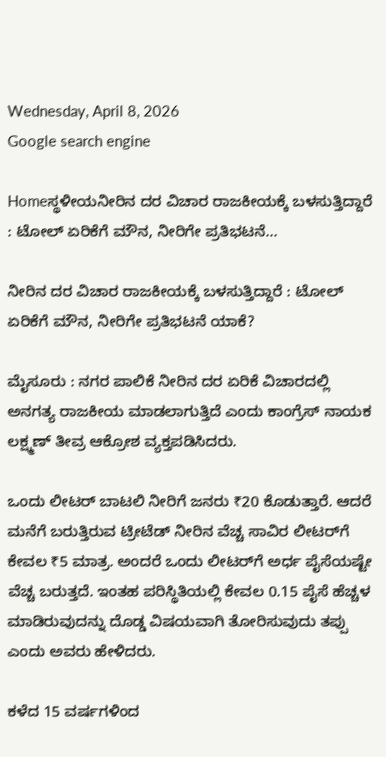Wednesday, April 8, 2026
Google search engine

Homeಸ್ಥಳೀಯನೀರಿನ ದರ ವಿಚಾರ ರಾಜಕೀಯಕ್ಕೆ ಬಳಸುತ್ತಿದ್ದಾರೆ : ಟೋಲ್ ಏರಿಕೆಗೆ ಮೌನ, ನೀರಿಗೇ ಪ್ರತಿಭಟನೆ...

ನೀರಿನ ದರ ವಿಚಾರ ರಾಜಕೀಯಕ್ಕೆ ಬಳಸುತ್ತಿದ್ದಾರೆ : ಟೋಲ್ ಏರಿಕೆಗೆ ಮೌನ, ನೀರಿಗೇ ಪ್ರತಿಭಟನೆ ಯಾಕೆ?

ಮೈಸೂರು : ನಗರ ಪಾಲಿಕೆ ನೀರಿನ ದರ ಏರಿಕೆ ವಿಚಾರದಲ್ಲಿ ಅನಗತ್ಯ ರಾಜಕೀಯ ಮಾಡಲಾಗುತ್ತಿದೆ ಎಂದು ಕಾಂಗ್ರೆಸ್ ನಾಯಕ ಲಕ್ಷ್ಮಣ್ ತೀವ್ರ ಆಕ್ರೋಶ ವ್ಯಕ್ತಪಡಿಸಿದರು.

ಒಂದು ಲೀಟರ್ ಬಾಟಲಿ ನೀರಿಗೆ ಜನರು ₹20 ಕೊಡುತ್ತಾರೆ. ಆದರೆ ಮನೆಗೆ ಬರುತ್ತಿರುವ ಟ್ರೀಟೆಡ್ ನೀರಿನ ವೆಚ್ಚ ಸಾವಿರ ಲೀಟರ್‌ಗೆ ಕೇವಲ ₹5 ಮಾತ್ರ. ಅಂದರೆ ಒಂದು ಲೀಟರ್‌ಗೆ ಅರ್ಧ ಪೈಸೆಯಷ್ಟೇ ವೆಚ್ಚ ಬರುತ್ತದೆ. ಇಂತಹ ಪರಿಸ್ಥಿತಿಯಲ್ಲಿ ಕೇವಲ 0.15 ಪೈಸೆ ಹೆಚ್ಚಳ ಮಾಡಿರುವುದನ್ನು ದೊಡ್ಡ ವಿಷಯವಾಗಿ ತೋರಿಸುವುದು ತಪ್ಪು ಎಂದು ಅವರು ಹೇಳಿದರು.

ಕಳೆದ 15 ವರ್ಷಗಳಿಂದ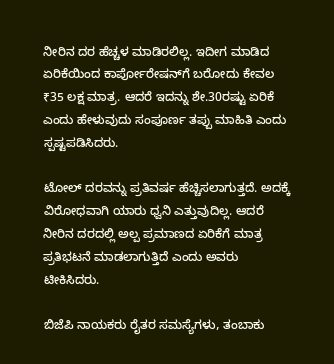ನೀರಿನ ದರ ಹೆಚ್ಚಳ ಮಾಡಿರಲಿಲ್ಲ. ಇದೀಗ ಮಾಡಿದ ಏರಿಕೆಯಿಂದ ಕಾರ್ಪೋರೇಷನ್‌ಗೆ ಬರೋದು ಕೇವಲ ₹35 ಲಕ್ಷ ಮಾತ್ರ. ಆದರೆ ಇದನ್ನು ಶೇ.30ರಷ್ಟು ಏರಿಕೆ ಎಂದು ಹೇಳುವುದು ಸಂಪೂರ್ಣ ತಪ್ಪು ಮಾಹಿತಿ ಎಂದು ಸ್ಪಷ್ಟಪಡಿಸಿದರು.

ಟೋಲ್ ದರವನ್ನು ಪ್ರತಿವರ್ಷ ಹೆಚ್ಚಿಸಲಾಗುತ್ತದೆ. ಅದಕ್ಕೆ ವಿರೋಧವಾಗಿ ಯಾರು ಧ್ವನಿ ಎತ್ತುವುದಿಲ್ಲ. ಆದರೆ ನೀರಿನ ದರದಲ್ಲಿ ಅಲ್ಪ ಪ್ರಮಾಣದ ಏರಿಕೆಗೆ ಮಾತ್ರ ಪ್ರತಿಭಟನೆ ಮಾಡಲಾಗುತ್ತಿದೆ ಎಂದು ಅವರು ಟೀಕಿಸಿದರು.

ಬಿಜೆಪಿ ನಾಯಕರು ರೈತರ ಸಮಸ್ಯೆಗಳು, ತಂಬಾಕು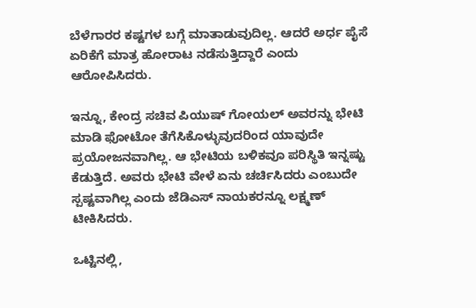ಬೆಳೆಗಾರರ ಕಷ್ಟಗಳ ಬಗ್ಗೆ ಮಾತಾಡುವುದಿಲ್ಲ. ಆದರೆ ಅರ್ಧ ಪೈಸೆ ಏರಿಕೆಗೆ ಮಾತ್ರ ಹೋರಾಟ ನಡೆಸುತ್ತಿದ್ದಾರೆ ಎಂದು ಆರೋಪಿಸಿದರು.

ಇನ್ನೂ, ಕೇಂದ್ರ ಸಚಿವ ಪಿಯುಷ್ ಗೋಯಲ್ ಅವರನ್ನು ಭೇಟಿ ಮಾಡಿ ಫೋಟೋ ತೆಗೆಸಿಕೊಳ್ಳುವುದರಿಂದ ಯಾವುದೇ ಪ್ರಯೋಜನವಾಗಿಲ್ಲ. ಆ ಭೇಟಿಯ ಬಳಿಕವೂ ಪರಿಸ್ಥಿತಿ ಇನ್ನಷ್ಟು ಕೆಡುತ್ತಿದೆ. ಅವರು ಭೇಟಿ ವೇಳೆ ಏನು ಚರ್ಚಿಸಿದರು ಎಂಬುದೇ ಸ್ಪಷ್ಟವಾಗಿಲ್ಲ ಎಂದು ಜೆಡಿಎಸ್ ನಾಯಕರನ್ನೂ ಲಕ್ಷ್ಮಣ್ ಟೀಕಿಸಿದರು.

ಒಟ್ಟಿನಲ್ಲಿ,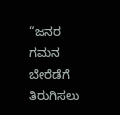“ಜನರ ಗಮನ ಬೇರೆಡೆಗೆ ತಿರುಗಿಸಲು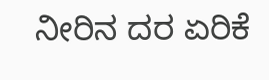ನೀರಿನ ದರ ಏರಿಕೆ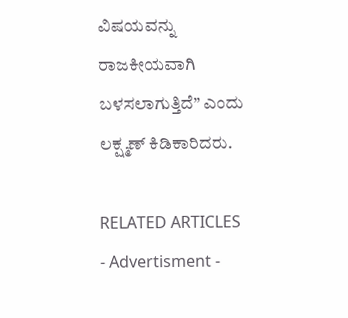ವಿಷಯವನ್ನು ರಾಜಕೀಯವಾಗಿ ಬಳಸಲಾಗುತ್ತಿದೆ” ಎಂದು ಲಕ್ಷ್ಮಣ್ ಕಿಡಿಕಾರಿದರು.

RELATED ARTICLES
- Advertisment -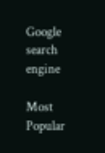Google search engine

Most Popular